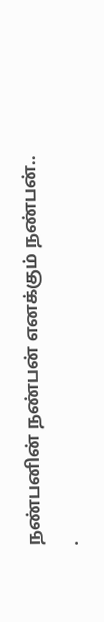நண்பனின் நண்பன் எனக்கும் நண்பன்..
.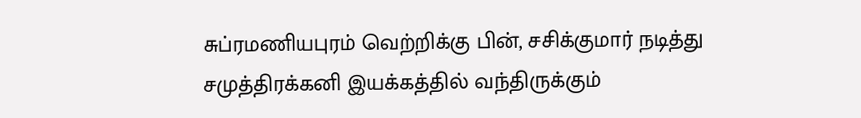சுப்ரமணியபுரம் வெற்றிக்கு பின், சசிக்குமார் நடித்து சமுத்திரக்கனி இயக்கத்தில் வந்திருக்கும்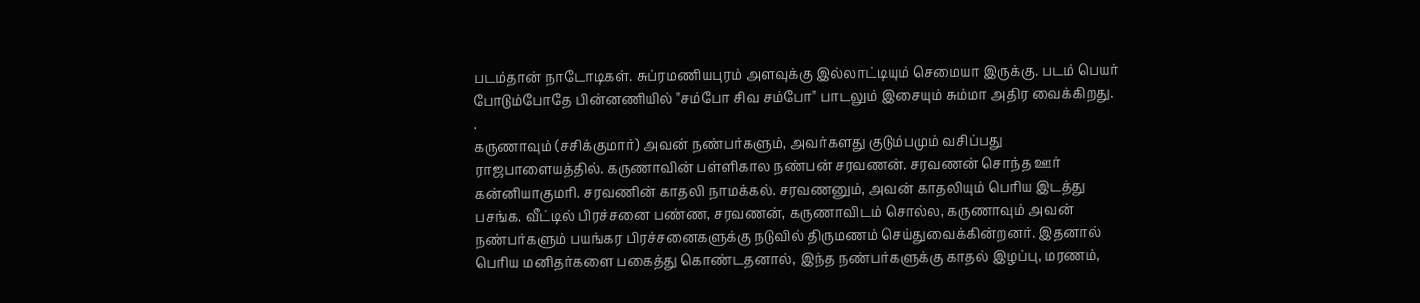படம்தான் நாடோடிகள். சுப்ரமணியபுரம் அளவுக்கு இல்லாட்டியும் செமையா இருக்கு. படம் பெயர் போடும்போதே பின்னணியில் "சம்போ சிவ சம்போ" பாடலும் இசையும் சும்மா அதிர வைக்கிறது.
.
கருணாவும் (சசிக்குமார்) அவன் நண்பர்களும், அவர்களது குடும்பமும் வசிப்பது ராஜபாளையத்தில். கருணாவின் பள்ளிகால நண்பன் சரவணன். சரவணன் சொந்த ஊர் கன்னியாகுமரி. சரவணின் காதலி நாமக்கல். சரவணனும், அவன் காதலியும் பெரிய இடத்து பசங்க. வீட்டில் பிரச்சனை பண்ண, சரவணன், கருணாவிடம் சொல்ல, கருணாவும் அவன் நண்பர்களும் பயங்கர பிரச்சனைகளுக்கு நடுவில் திருமணம் செய்துவைக்கின்றனர். இதனால் பெரிய மனிதர்களை பகைத்து கொண்டதனால், இந்த நண்பர்களுக்கு காதல் இழப்பு, மரணம்,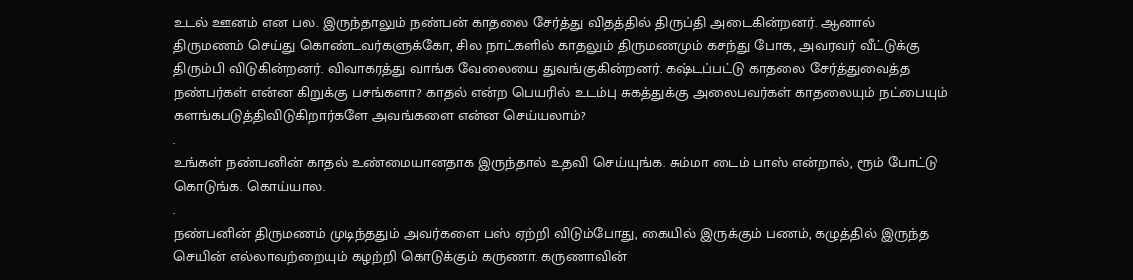உடல் ஊனம் என பல. இருந்தாலும் நண்பன் காதலை சேர்த்து விதத்தில் திருப்தி அடைகின்றனர். ஆனால் திருமணம் செய்து கொண்டவர்களுக்கோ, சில நாட்களில் காதலும் திருமணமும் கசந்து போக, அவரவர் வீட்டுக்கு திரும்பி விடுகின்றனர். விவாகரத்து வாங்க வேலையை துவங்குகின்றனர். கஷ்டப்பட்டு காதலை சேர்த்துவைத்த நண்பர்கள் என்ன கிறுக்கு பசங்களா? காதல் என்ற பெயரில் உடம்பு சுகத்துக்கு அலைபவர்கள் காதலையும் நட்பையும் களங்கபடுத்திவிடுகிறார்களே அவங்களை என்ன செய்யலாம்?
.
உங்கள் நண்பனின் காதல் உண்மையானதாக இருந்தால் உதவி செய்யுங்க. சும்மா டைம் பாஸ் என்றால், ரூம் போட்டு கொடுங்க. கொய்யால.
.
நண்பனின் திருமணம் முடிந்ததும் அவர்களை பஸ் ஏற்றி விடும்போது, கையில் இருக்கும் பணம், கழுத்தில் இருந்த செயின் எல்லாவற்றையும் கழற்றி கொடுக்கும் கருணா. கருணாவின்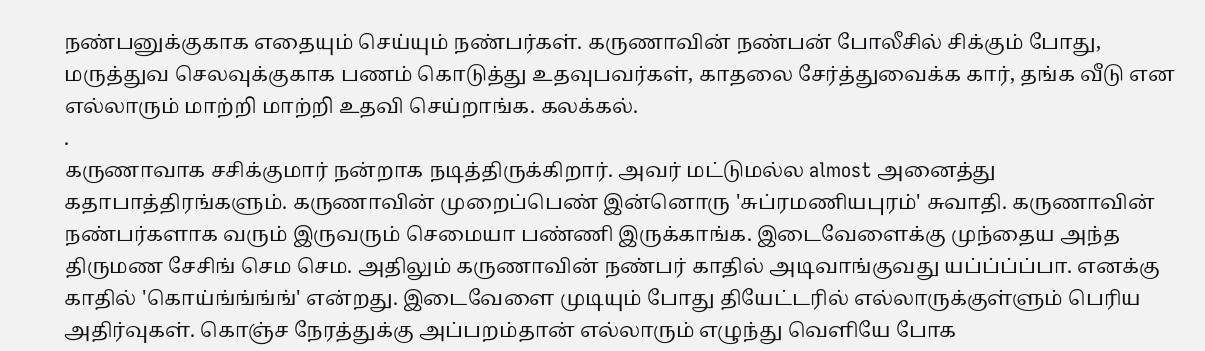நண்பனுக்குகாக எதையும் செய்யும் நண்பர்கள். கருணாவின் நண்பன் போலீசில் சிக்கும் போது, மருத்துவ செலவுக்குகாக பணம் கொடுத்து உதவுபவர்கள், காதலை சேர்த்துவைக்க கார், தங்க வீடு என எல்லாரும் மாற்றி மாற்றி உதவி செய்றாங்க. கலக்கல்.
.
கருணாவாக சசிக்குமார் நன்றாக நடித்திருக்கிறார். அவர் மட்டுமல்ல almost அனைத்து கதாபாத்திரங்களும். கருணாவின் முறைப்பெண் இன்னொரு 'சுப்ரமணியபுரம்' சுவாதி. கருணாவின் நண்பர்களாக வரும் இருவரும் செமையா பண்ணி இருக்காங்க. இடைவேளைக்கு முந்தைய அந்த திருமண சேசிங் செம செம. அதிலும் கருணாவின் நண்பர் காதில் அடிவாங்குவது யப்ப்ப்ப்பா. எனக்கு காதில் 'கொய்ங்ங்ங்ங்' என்றது. இடைவேளை முடியும் போது தியேட்டரில் எல்லாருக்குள்ளும் பெரிய அதிர்வுகள். கொஞ்ச நேரத்துக்கு அப்பறம்தான் எல்லாரும் எழுந்து வெளியே போக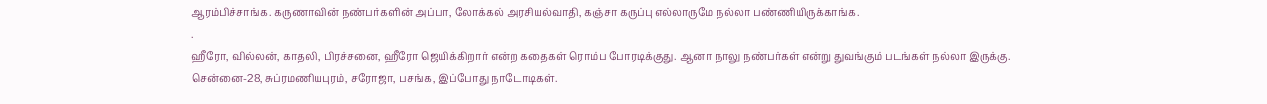ஆரம்பிச்சாங்க. கருணாவின் நண்பர்களின் அப்பா, லோக்கல் அரசியல்வாதி, கஞ்சா கருப்பு எல்லாருமே நல்லா பண்ணியிருக்காங்க.
.
ஹீரோ, வில்லன், காதலி, பிரச்சனை, ஹீரோ ஜெயிக்கிறார் என்ற கதைகள் ரொம்ப போரடிக்குது. ஆனா நாலு நண்பர்கள் என்று துவங்கும் படங்கள் நல்லா இருக்கு. சென்னை-28, சுப்ரமணியபுரம், சரோஜா, பசங்க, இப்போது நாடோடிகள்.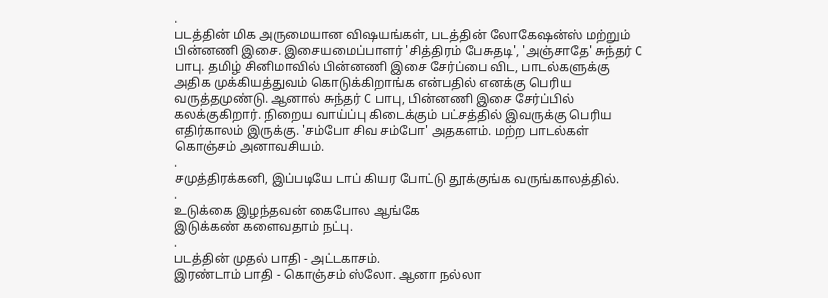.
படத்தின் மிக அருமையான விஷயங்கள், படத்தின் லோகேஷன்ஸ் மற்றும் பின்னணி இசை. இசையமைப்பாளர் 'சித்திரம் பேசுதடி', 'அஞ்சாதே' சுந்தர் C பாபு. தமிழ் சினிமாவில் பின்னணி இசை சேர்ப்பை விட, பாடல்களுக்கு அதிக முக்கியத்துவம் கொடுக்கிறாங்க என்பதில் எனக்கு பெரிய வருத்தமுண்டு. ஆனால் சுந்தர் C பாபு, பின்னணி இசை சேர்ப்பில் கலக்குகிறார். நிறைய வாய்ப்பு கிடைக்கும் பட்சத்தில் இவருக்கு பெரிய எதிர்காலம் இருக்கு. 'சம்போ சிவ சம்போ' அதகளம். மற்ற பாடல்கள் கொஞ்சம் அனாவசியம்.
.
சமுத்திரக்கனி, இப்படியே டாப் கியர போட்டு தூக்குங்க வருங்காலத்தில்.
.
உடுக்கை இழந்தவன் கைபோல ஆங்கே
இடுக்கண் களைவதாம் நட்பு.
.
படத்தின் முதல் பாதி - அட்டகாசம்.
இரண்டாம் பாதி - கொஞ்சம் ஸ்லோ. ஆனா நல்லா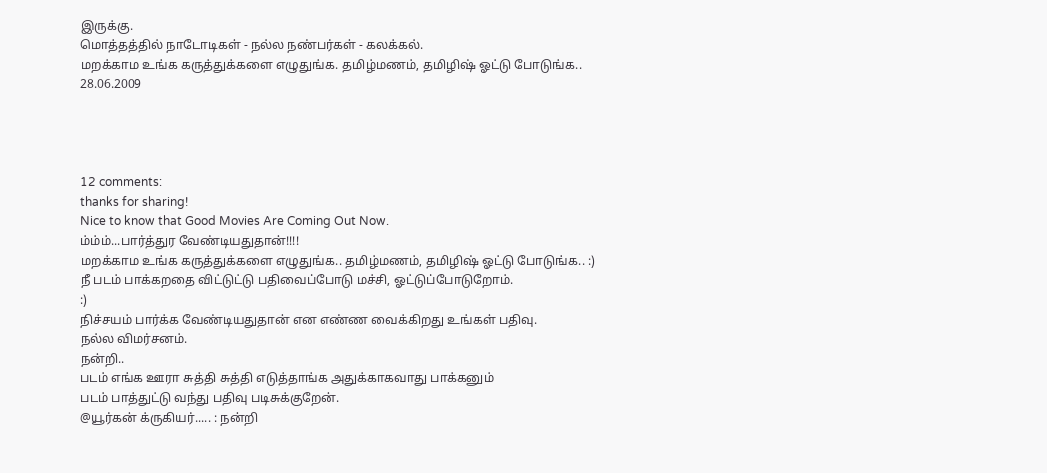இருக்கு.
மொத்தத்தில் நாடோடிகள் - நல்ல நண்பர்கள் - கலக்கல்.
மறக்காம உங்க கருத்துக்களை எழுதுங்க. தமிழ்மணம், தமிழிஷ் ஓட்டு போடுங்க..
28.06.2009




12 comments:
thanks for sharing!
Nice to know that Good Movies Are Coming Out Now.
ம்ம்ம்...பார்த்துர வேண்டியதுதான்!!!!
மறக்காம உங்க கருத்துக்களை எழுதுங்க.. தமிழ்மணம், தமிழிஷ் ஓட்டு போடுங்க.. :)
நீ படம் பாக்கறதை விட்டுட்டு பதிவைப்போடு மச்சி, ஓட்டுப்போடுறோம்.
:)
நிச்சயம் பார்க்க வேண்டியதுதான் என எண்ண வைக்கிறது உங்கள் பதிவு.
நல்ல விமர்சனம்.
நன்றி..
படம் எங்க ஊரா சுத்தி சுத்தி எடுத்தாங்க அதுக்காகவாது பாக்கனும்
படம் பாத்துட்டு வந்து பதிவு படிசுக்குறேன்.
@யூர்கன் க்ருகியர்..... : நன்றி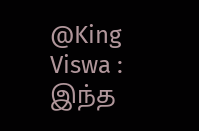@King Viswa : இந்த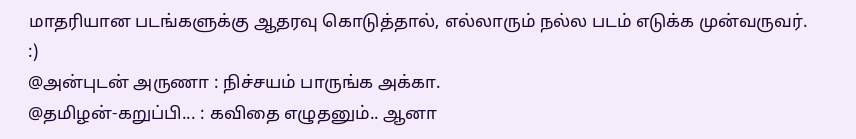மாதரியான படங்களுக்கு ஆதரவு கொடுத்தால், எல்லாரும் நல்ல படம் எடுக்க முன்வருவர். :)
@அன்புடன் அருணா : நிச்சயம் பாருங்க அக்கா.
@தமிழன்-கறுப்பி... : கவிதை எழுதனும்.. ஆனா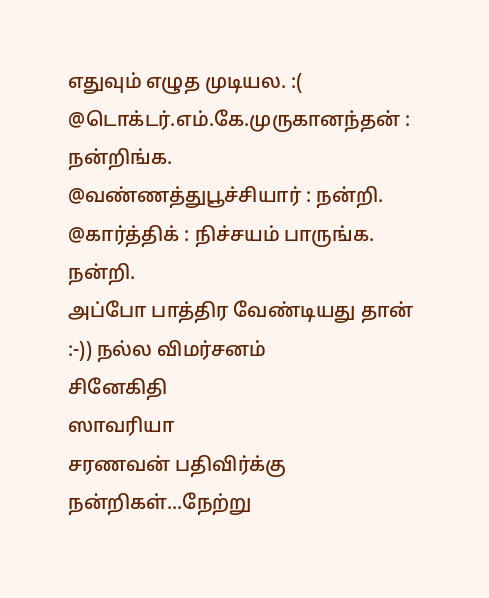எதுவும் எழுத முடியல. :(
@டொக்டர்.எம்.கே.முருகானந்தன் : நன்றிங்க.
@வண்ணத்துபூச்சியார் : நன்றி.
@கார்த்திக் : நிச்சயம் பாருங்க. நன்றி.
அப்போ பாத்திர வேண்டியது தான் :-)) நல்ல விமர்சனம்
சினேகிதி
ஸாவரியா
சரணவன் பதிவிர்க்கு நன்றிகள்...நேற்று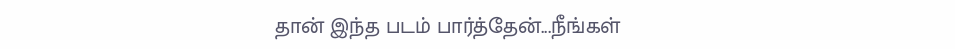தான் இந்த படம் பார்த்தேன்...நீங்கள்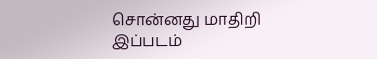சொன்னது மாதிறி இப்படம்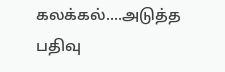கலக்கல்....அடுத்த பதிவு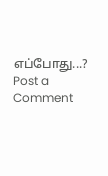எப்போது...?
Post a Comment